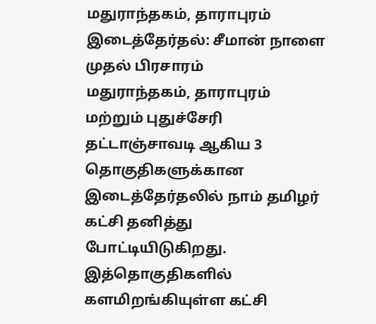மதுராந்தகம், தாராபுரம் இடைத்தேர்தல்: சீமான் நாளை முதல் பிரசாரம்
மதுராந்தகம், தாராபுரம் மற்றும் புதுச்சேரி தட்டாஞ்சாவடி ஆகிய 3 தொகுதிகளுக்கான இடைத்தேர்தலில் நாம் தமிழர் கட்சி தனித்து போட்டியிடுகிறது. இத்தொகுதிகளில் களமிறங்கியுள்ள கட்சி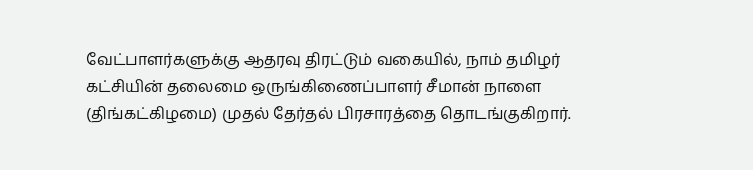வேட்பாளர்களுக்கு ஆதரவு திரட்டும் வகையில், நாம் தமிழர் கட்சியின் தலைமை ஒருங்கிணைப்பாளர் சீமான் நாளை (திங்கட்கிழமை) முதல் தேர்தல் பிரசாரத்தை தொடங்குகிறார்.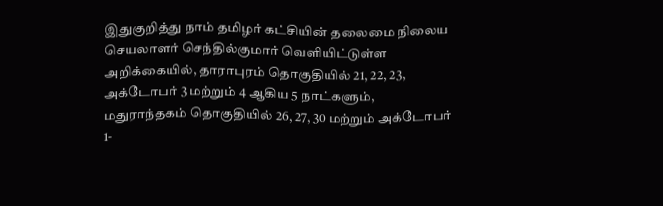இதுகுறித்து நாம் தமிழர் கட்சியின் தலைமை நிலைய செயலாளர் செந்தில்குமார் வெளியிட்டுள்ள அறிக்கையில், தாராபுரம் தொகுதியில் 21, 22, 23, அக்டோபர் 3 மற்றும் 4 ஆகிய 5 நாட்களும், மதுராந்தகம் தொகுதியில் 26, 27, 30 மற்றும் அக்டோபர் 1-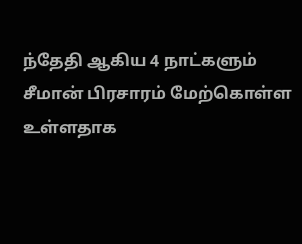ந்தேதி ஆகிய 4 நாட்களும் சீமான் பிரசாரம் மேற்கொள்ள உள்ளதாக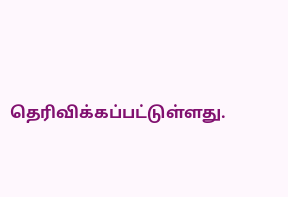தெரிவிக்கப்பட்டுள்ளது.